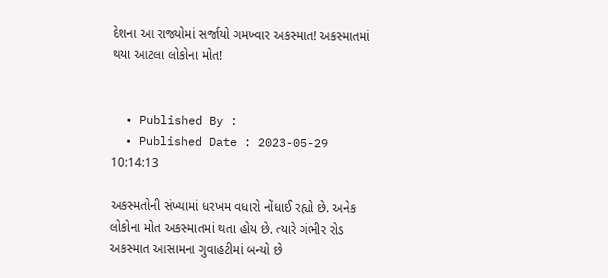દેશના આ રાજ્યોમાં સર્જાયો ગમખ્વાર અકસ્માત! અકસ્માતમાં થયા આટલા લોકોના મોત!


  • Published By :
  • Published Date : 2023-05-29 10:14:13

અકસ્મતોની સંખ્યામાં ધરખમ વધારો નોંધાઈ રહ્યો છે. અનેક લોકોના મોત અકસ્માતમાં થતા હોય છે. ત્યારે ગંભીર રોડ અકસ્માત આસામના ગુવાહટીમાં બન્યો છે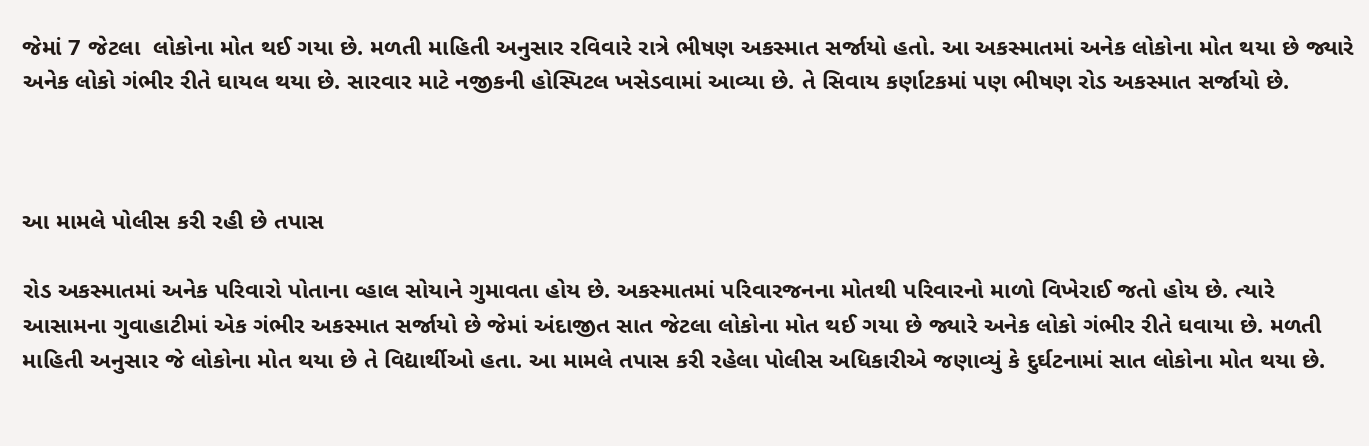જેમાં 7 જેટલા  લોકોના મોત થઈ ગયા છે. મળતી માહિતી અનુસાર રવિવારે રાત્રે ભીષણ અકસ્માત સર્જાયો હતો. આ અકસ્માતમાં અનેક લોકોના મોત થયા છે જ્યારે અનેક લોકો ગંભીર રીતે ઘાયલ થયા છે. સારવાર માટે નજીકની હોસ્પિટલ ખસેડવામાં આવ્યા છે. તે સિવાય કર્ણાટકમાં પણ ભીષણ રોડ અકસ્માત સર્જાયો છે.



આ મામલે પોલીસ કરી રહી છે તપાસ

રોડ અકસ્માતમાં અનેક પરિવારો પોતાના વ્હાલ સોયાને ગુમાવતા હોય છે. અકસ્માતમાં પરિવારજનના મોતથી પરિવારનો માળો વિખેરાઈ જતો હોય છે. ત્યારે આસામના ગુવાહાટીમાં એક ગંભીર અકસ્માત સર્જાયો છે જેમાં અંદાજીત સાત જેટલા લોકોના મોત થઈ ગયા છે જ્યારે અનેક લોકો ગંભીર રીતે ઘવાયા છે. મળતી માહિતી અનુસાર જે લોકોના મોત થયા છે તે વિદ્યાર્થીઓ હતા. આ મામલે તપાસ કરી રહેલા પોલીસ અધિકારીએ જણાવ્યું કે દુર્ઘટનામાં સાત લોકોના મોત થયા છે.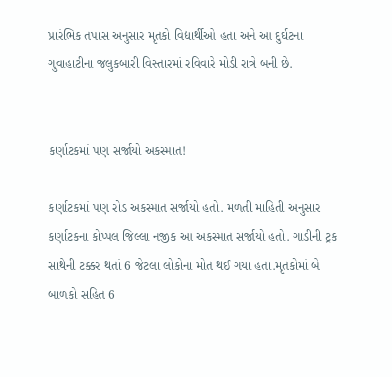પ્રારંભિક તપાસ અનુસાર મૃતકો વિદ્યાર્થીઓ હતા અને આ દુર્ઘટના ગુવાહાટીના જલુકબારી વિસ્તારમાં રવિવારે મોડી રાત્રે બની છે.


કર્ણાટકમાં પણ સર્જાયો અકસ્માત!

કર્ણાટકમાં પણ રોડ અકસ્માત સર્જાયો હતો. મળતી માહિતી અનુસાર કર્ણાટકના કોપ્પલ જિલ્લા નજીક આ અકસ્માત સર્જાયો હતો. ગાડીની ટ્રક સાથેની ટક્કર થતાં 6 જેટલા લોકોના મોત થઈ ગયા હતા.મૃતકોમાં બે બાળકો સહિત 6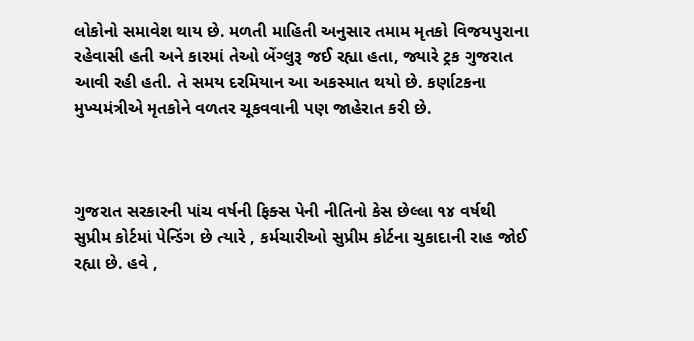લોકોનો સમાવેશ થાય છે. મળતી માહિતી અનુસાર તમામ મૃતકો વિજયપુરાના રહેવાસી હતી અને કારમાં તેઓ બેંગ્લુરૂ જઈ રહ્યા હતા, જ્યારે ટ્રક ગુજરાત આવી રહી હતી. તે સમય દરમિયાન આ અકસ્માત થયો છે. કર્ણાટકના મુખ્યમંત્રીએ મૃતકોને વળતર ચૂકવવાની પણ જાહેરાત કરી છે.



ગુજરાત સરકારની પાંચ વર્ષની ફિક્સ પેની નીતિનો કેસ છેલ્લા ૧૪ વર્ષથી સુપ્રીમ કોર્ટમાં પેન્ડિંગ છે ત્યારે , કર્મચારીઓ સુપ્રીમ કોર્ટના ચુકાદાની રાહ જોઈ રહ્યા છે. હવે ,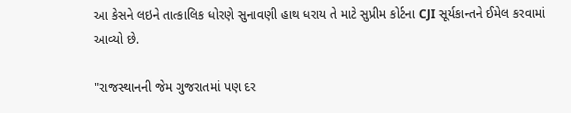આ કેસને લઇને તાત્કાલિક ધોરણે સુનાવણી હાથ ધરાય તે માટે સુપ્રીમ કોર્ટના CJI સૂર્યકાન્તને ઈમેલ કરવામાં આવ્યો છે.

"રાજસ્થાનની જેમ ગુજરાતમાં પણ દર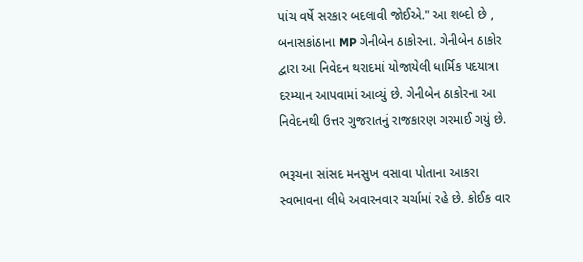પાંચ વર્ષે સરકાર બદલાવી જોઈએ." આ શબ્દો છે , બનાસકાંઠાના MP ગેનીબેન ઠાકોરના. ગેનીબેન ઠાકોર દ્વારા આ નિવેદન થરાદમાં યોજાયેલી ધાર્મિક પદયાત્રા દરમ્યાન આપવામાં આવ્યું છે. ગેનીબેન ઠાકોરના આ નિવેદનથી ઉત્તર ગુજરાતનું રાજકારણ ગરમાઈ ગયું છે.

ભરૂચના સાંસદ મનસુખ વસાવા પોતાના આકરા સ્વભાવના લીધે અવારનવાર ચર્ચામાં રહે છે. કોઈક વાર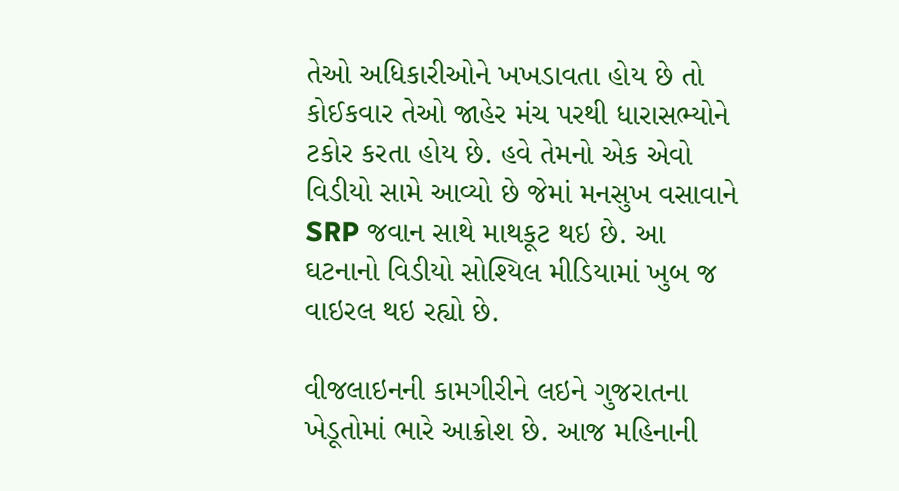તેઓ અધિકારીઓને ખખડાવતા હોય છે તો કોઈકવાર તેઓ જાહેર મંચ પરથી ધારાસભ્યોને ટકોર કરતા હોય છે. હવે તેમનો એક એવો વિડીયો સામે આવ્યો છે જેમાં મનસુખ વસાવાને SRP જવાન સાથે માથકૂટ થઇ છે. આ ઘટનાનો વિડીયો સોશ્યિલ મીડિયામાં ખુબ જ વાઇરલ થઇ રહ્યો છે.

વીજલાઇનની કામગીરીને લઇને ગુજરાતના ખેડૂતોમાં ભારે આક્રોશ છે. આજ મહિનાની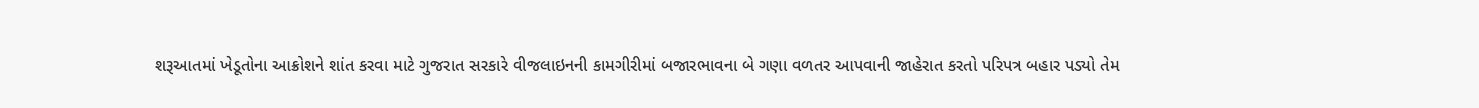શરૂઆતમાં ખેડૂતોના આક્રોશને શાંત કરવા માટે ગુજરાત સરકારે વીજલાઇનની કામગીરીમાં બજારભાવના બે ગણા વળતર આપવાની જાહેરાત કરતો પરિપત્ર બહાર પડ્યો તેમ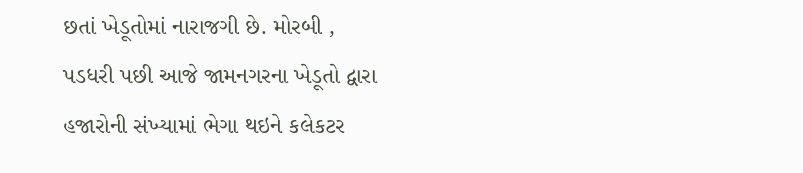છતાં ખેડૂતોમાં નારાજગી છે. મોરબી , પડધરી પછી આજે જામનગરના ખેડૂતો દ્વારા હજારોની સંખ્યામાં ભેગા થઇને કલેકટર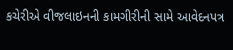કચેરીએ વીજલાઇનની કામગીરીની સામે આવેદનપત્ર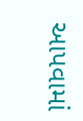આપવામાં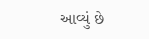આવ્યું છે